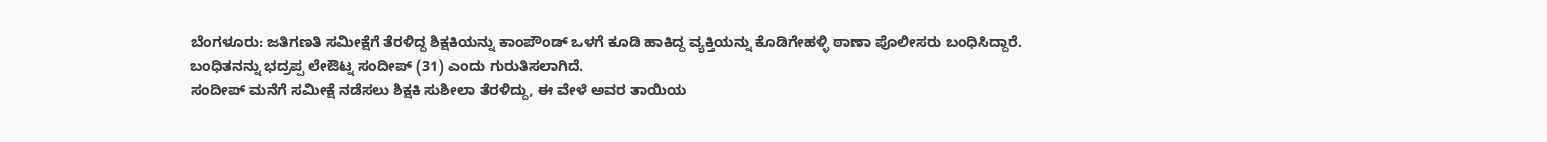ಬೆಂಗಳೂರು: ಜತಿಗಣತಿ ಸಮೀಕ್ಷೆಗೆ ತೆರಳಿದ್ದ ಶಿಕ್ಷಕಿಯನ್ನು ಕಾಂಪೌಂಡ್ ಒಳಗೆ ಕೂಡಿ ಹಾಕಿದ್ದ ವ್ಯಕ್ತಿಯನ್ನು ಕೊಡಿಗೇಹಳ್ಳಿ ಠಾಣಾ ಪೊಲೀಸರು ಬಂಧಿಸಿದ್ದಾರೆ.
ಬಂಧಿತನನ್ನು ಭದ್ರಪ್ಪ ಲೇಔಟ್ನ ಸಂದೀಪ್ (31) ಎಂದು ಗುರುತಿಸಲಾಗಿದೆ.
ಸಂದೀಪ್ ಮನೆಗೆ ಸಮೀಕ್ಷೆ ನಡೆಸಲು ಶಿಕ್ಷಕಿ ಸುಶೀಲಾ ತೆರಳಿದ್ದು, ಈ ವೇಳೆ ಅವರ ತಾಯಿಯ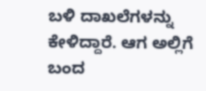ಬಳಿ ದಾಖಲೆಗಳನ್ನು ಕೇಳಿದ್ದಾರೆ. ಆಗ ಅಲ್ಲಿಗೆ ಬಂದ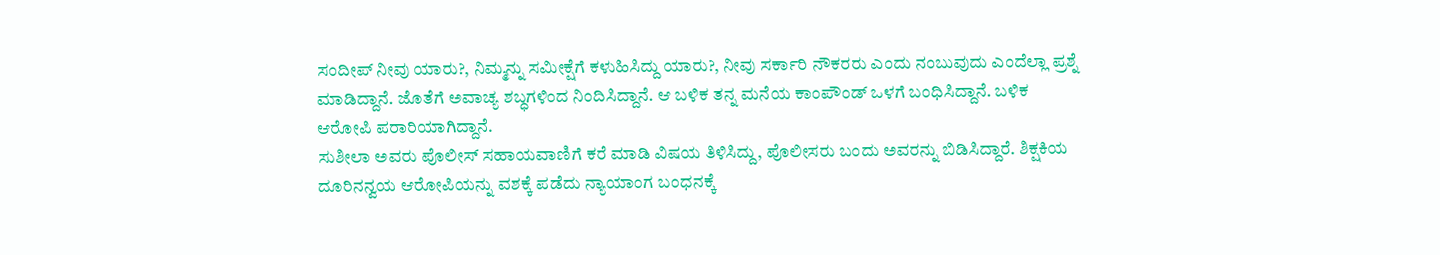ಸಂದೀಪ್ ನೀವು ಯಾರು?, ನಿಮ್ಮನ್ನು ಸಮೀಕ್ಷೆಗೆ ಕಳುಹಿಸಿದ್ದು ಯಾರು?, ನೀವು ಸರ್ಕಾರಿ ನೌಕರರು ಎಂದು ನಂಬುವುದು ಎಂದೆಲ್ಲಾ ಪ್ರಶ್ನೆ ಮಾಡಿದ್ದಾನೆ. ಜೊತೆಗೆ ಅವಾಚ್ಯ ಶಬ್ಧಗಳಿಂದ ನಿಂದಿಸಿದ್ದಾನೆ. ಆ ಬಳಿಕ ತನ್ನ ಮನೆಯ ಕಾಂಪೌಂಡ್ ಒಳಗೆ ಬಂಧಿಸಿದ್ದಾನೆ. ಬಳಿಕ ಆರೋಪಿ ಪರಾರಿಯಾಗಿದ್ದಾನೆ.
ಸುಶೀಲಾ ಅವರು ಪೊಲೀಸ್ ಸಹಾಯವಾಣಿಗೆ ಕರೆ ಮಾಡಿ ವಿಷಯ ತಿಳಿಸಿದ್ದು, ಪೊಲೀಸರು ಬಂದು ಅವರನ್ನು ಬಿಡಿಸಿದ್ದಾರೆ. ಶಿಕ್ಷಕಿಯ ದೂರಿನನ್ವಯ ಆರೋಪಿಯನ್ನು ವಶಕ್ಕೆ ಪಡೆದು ನ್ಯಾಯಾಂಗ ಬಂಧನಕ್ಕೆ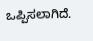ಒಪ್ಪಿಸಲಾಗಿದೆ.